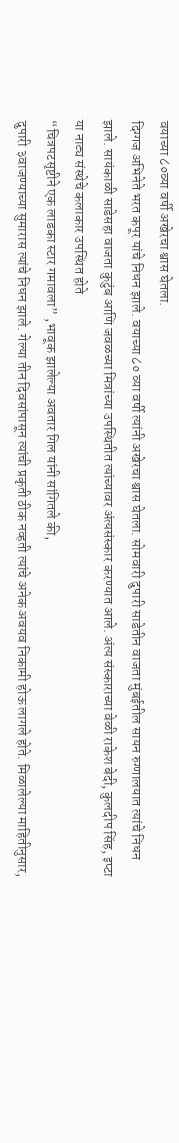वयाच्या ८०व्या वर्षी अखेरचा श्वास घेतला.
दिग्गज अभिनेते भरत कपूर यांचे निधन झाले. वयाच्या ८० व्या वर्षी त्यांनी अखेरचा श्वास घेतला. सोमवारी दुपारी साडेतीन वाजता मुंबईतील सायन रुग्णालयात त्यांचे निधन झाले. सायंकाळी साडेसहा वाजता कुटुंब आणि जवळच्या मित्रांच्या उपस्थितीत त्यांच्यावर अंत्यसंस्कार करण्यात आले. अंत्य संस्काराच्या वेळी राकेश बेदी, कुलदीप सिंह, इप्टा या नाट्य संस्थेचे कलाकार उपस्थित होते
“चित्रपटसृष्टीने एक लाडका स्टार गमावला” ,भावूक झालेल्या अवतार गिल यांनी सांगितले की,
दुपारी ३वाजण्याच्या सुमारास त्यांचे निधन झाले. गेल्या तीन दिवसांपासून त्यांची प्रकृती ठीक नव्हती त्यांचे अनेक अवयव निकामी होऊ लागले होते. मिळालेल्या माहितीनुसार,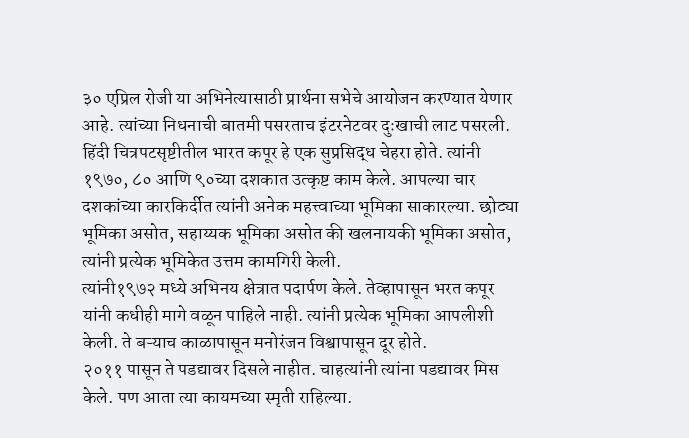३० एप्रिल रोजी या अभिनेत्यासाठी प्रार्थना सभेचे आयोजन करण्यात येणार आहे. त्यांच्या निधनाची बातमी पसरताच इंटरनेटवर दुःखाची लाट पसरली.
हिंदी चित्रपटसृष्टीतील भारत कपूर हे एक सुप्रसिद्ध चेहरा होते. त्यांनी १९७०, ८० आणि ९०च्या दशकात उत्कृष्ट काम केले. आपल्या चार दशकांच्या कारकिर्दीत त्यांनी अनेक महत्त्वाच्या भूमिका साकारल्या. छोट्या भूमिका असोत, सहाय्यक भूमिका असोत की खलनायकी भूमिका असोत, त्यांनी प्रत्येक भूमिकेत उत्तम कामगिरी केली.
त्यांनी१९७२ मध्ये अभिनय क्षेत्रात पदार्पण केले. तेव्हापासून भरत कपूर यांनी कधीही मागे वळून पाहिले नाही. त्यांनी प्रत्येक भूमिका आपलीशी केली. ते बऱ्याच काळापासून मनोरंजन विश्वापासून दूर होते.
२०११ पासून ते पडद्यावर दिसले नाहीत. चाहत्यांनी त्यांना पडद्यावर मिस केले. पण आता त्या कायमच्या स्मृती राहिल्या.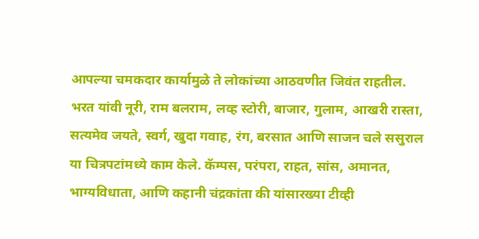आपल्या चमकदार कार्यामुळे ते लोकांच्या आठवणीत जिवंत राहतील. भरत यांवी नूरी, राम बलराम, लव्ह स्टोरी, बाजार, गुलाम, आखरी रास्ता, सत्यमेव जयते, स्वर्ग, खुदा गवाह, रंग, बरसात आणि साजन चले ससुराल या चित्रपटांमध्ये काम केले. कॅम्पस, परंपरा, राहत, सांस, अमानत, भाग्यविधाता, आणि कहानी चंद्रकांता की यांसारख्या टीव्ही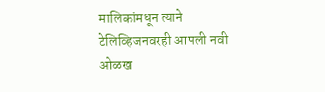मालिकांमधून त्याने टेलिव्हिजनवरही आपली नवी ओळख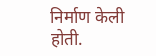निर्माण केली होती.